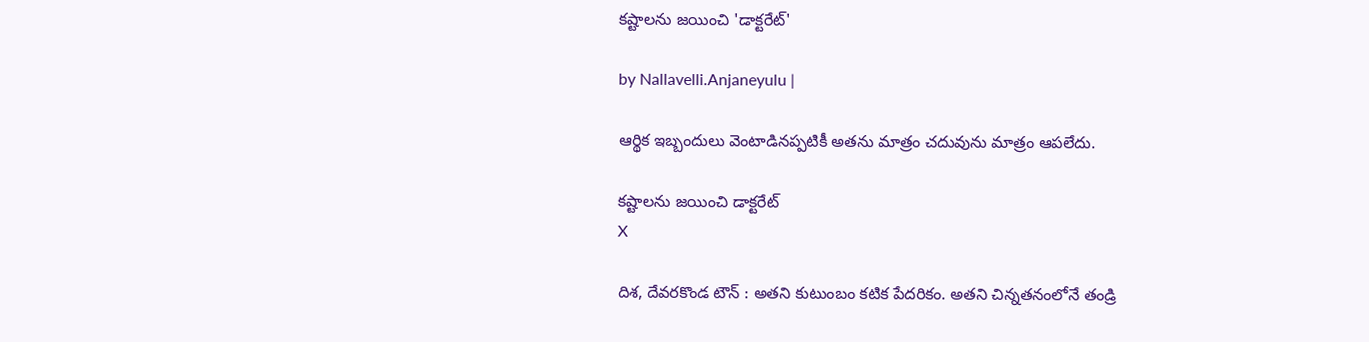కష్టాలను జయించి 'డాక్టరేట్'

by Nallavelli.Anjaneyulu |

ఆర్థిక ఇబ్బందులు వెంటాడిన‌ప్ప‌టికీ అత‌ను మాత్రం చ‌దువును మాత్రం ఆప‌లేదు.

కష్టాలను జయించి డాక్టరేట్
X

దిశ, దేవరకొండ టౌన్ : అతని కుటుంబం క‌టిక పేద‌రికం. అత‌ని చిన్న‌త‌నంలోనే తండ్రి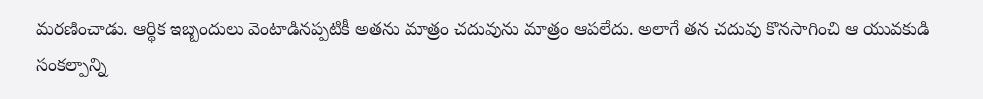మ‌ర‌ణించాడు. ఆర్థిక ఇబ్బందులు వెంటాడిన‌ప్ప‌టికీ అత‌ను మాత్రం చ‌దువును మాత్రం ఆప‌లేదు. అలాగే త‌న చ‌దువు కొన‌సాగించి ఆ యువ‌కుడి సంక‌ల్పాన్ని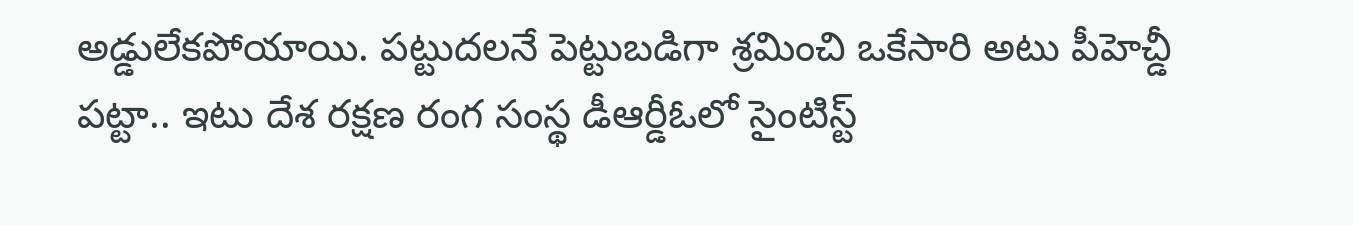అడ్డులేక‌పోయాయి. ప‌ట్టుద‌ల‌నే పెట్టుబ‌డిగా శ్ర‌మించి ఒకేసారి అటు పీహెచ్డీ ప‌ట్టా.. ఇటు దేశ ర‌క్ష‌ణ రంగ సంస్థ డీఆర్డీఓలో సైంటిస్ట్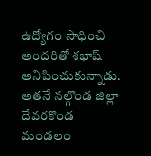ఉద్యోగం సాధించి అంద‌రితో శ‌భాష్ అనిపించుకున్నాడు. అత‌నే న‌ల్గొండ జిల్లా దేవ‌ర‌కొండ మండ‌లం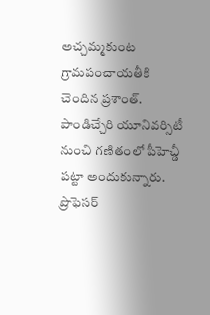అచ్చ‌మ్మ‌కుంట గ్రామ‌పంచాయ‌తీకి చెందిన ప్ర‌శాంత్. పాండిచ్చేరి యూనివ‌ర్సిటీ నుంచి గ‌ణితంలో పీహెచ్డీ ప‌ట్టా అందుకున్నారు. ప్రొఫెస‌ర్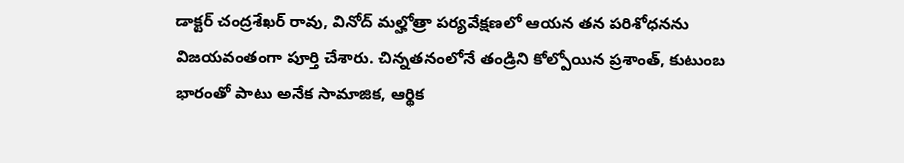డాక్ట‌ర్ చంద్రశేఖర్ రావు, వినోద్ మల్హోత్రా పర్యవేక్షణలో ఆయన తన పరిశోధనను విజయవంతంగా పూర్తి చేశారు. చిన్నతనంలోనే తండ్రిని కోల్పోయిన ప్రశాంత్, కుటుంబ భారంతో పాటు అనేక సామాజిక, ఆర్థిక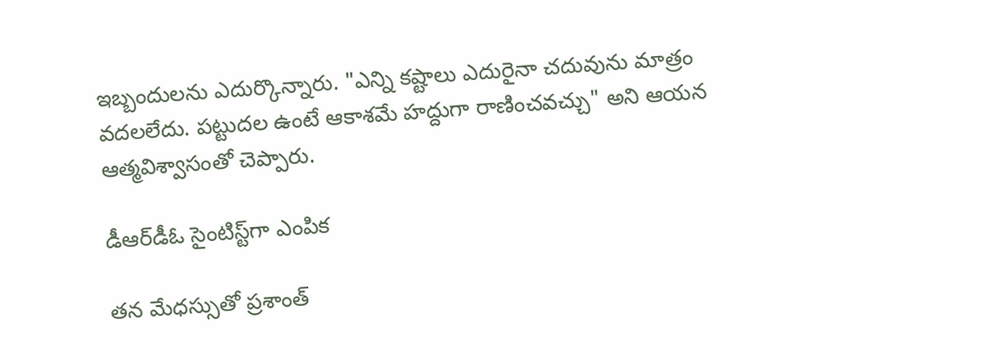ఇబ్బందులను ఎదుర్కొన్నారు. "ఎన్ని కష్టాలు ఎదురైనా చదువును మాత్రం వదలలేదు. పట్టుదల ఉంటే ఆకాశమే హద్దుగా రాణించవచ్చు" అని ఆయన ఆత్మవిశ్వాసంతో చెప్పారు.

డీఆర్‌డీఓ సైంటిస్ట్‌గా ఎంపిక

తన మేధస్సుతో ప్రశాంత్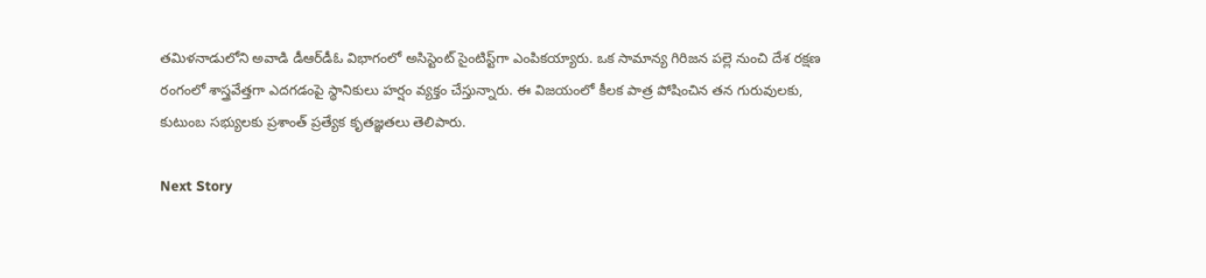తమిళనాడులోని అవాడి డీఆర్‌డీఓ విభాగంలో అసిస్టెంట్ సైంటిస్ట్‌గా ఎంపికయ్యారు. ఒక సామాన్య గిరిజన పల్లె నుంచి దేశ రక్షణ రంగంలో శాస్త్రవేత్తగా ఎదగడంపై స్థానికులు హర్షం వ్యక్తం చేస్తున్నారు. ఈ విజయంలో కీలక పాత్ర పోషించిన తన గురువులకు, కుటుంబ సభ్యులకు ప్రశాంత్ ప్రత్యేక కృతజ్ఞతలు తెలిపారు.

Next Story